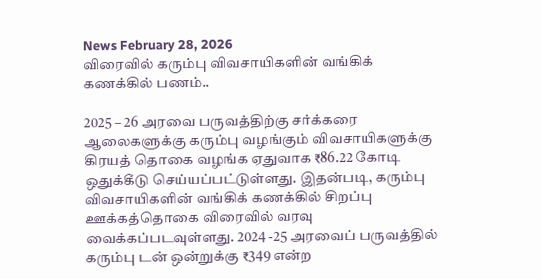News February 28, 2026
விரைவில் கரும்பு விவசாயிகளின் வங்கிக் கணக்கில் பணம்..

2025 – 26 அரவை பருவத்திற்கு சர்க்கரை ஆலைகளுக்கு கரும்பு வழங்கும் விவசாயிகளுக்கு கிரயத் தொகை வழங்க ஏதுவாக ₹86.22 கோடி ஒதுக்கீடு செய்யப்பட்டுள்ளது. இதன்படி, கரும்பு விவசாயிகளின் வங்கிக் கணக்கில் சிறப்பு ஊக்கத்தொகை விரைவில் வரவு வைக்கப்படவுள்ளது. 2024 -25 அரவைப் பருவத்தில் கரும்பு டன் ஒன்றுக்கு ₹349 என்ற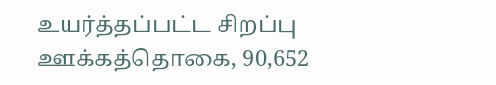உயர்த்தப்பட்ட சிறப்பு ஊக்கத்தொகை, 90,652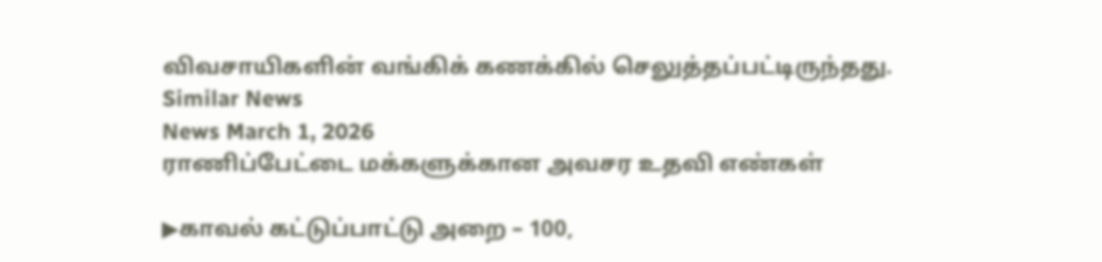விவசாயிகளின் வங்கிக் கணக்கில் செலுத்தப்பட்டிருந்தது.
Similar News
News March 1, 2026
ராணிப்பேட்டை மக்களுக்கான அவசர உதவி எண்கள்

▶காவல் கட்டுப்பாட்டு அறை – 100,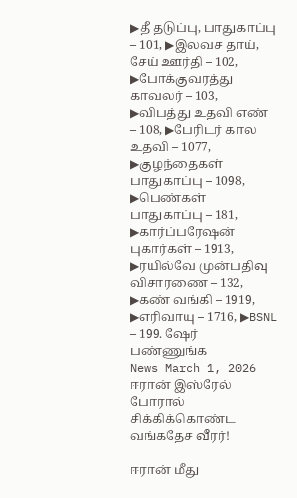▶தீ தடுப்பு, பாதுகாப்பு – 101, ▶இலவச தாய், சேய் ஊர்தி – 102, ▶போக்குவரத்து காவலர் – 103, ▶விபத்து உதவி எண் – 108, ▶பேரிடர் கால உதவி – 1077, ▶குழந்தைகள் பாதுகாப்பு – 1098, ▶பெண்கள் பாதுகாப்பு – 181, ▶கார்ப்பரேஷன் புகார்கள் – 1913, ▶ரயில்வே முன்பதிவு விசாரணை – 132, ▶கண் வங்கி – 1919, ▶எரிவாயு – 1716, ▶BSNL – 199. ஷேர் பண்ணுங்க
News March 1, 2026
ஈரான் இஸ்ரேல் போரால் சிக்கிக்கொண்ட வங்கதேச வீரர்!

ஈரான் மீது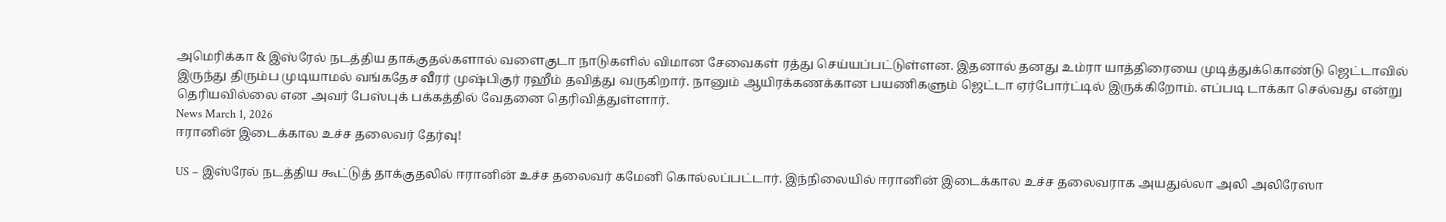அமெரிக்கா & இஸ்ரேல் நடத்திய தாக்குதல்களால் வளைகுடா நாடுகளில் விமான சேவைகள் ரத்து செய்யப்பட்டுள்ளன. இதனால் தனது உம்ரா யாத்திரையை முடித்துக்கொண்டு ஜெட்டாவில் இருந்து திரும்ப முடியாமல் வங்கதேச வீரர் முஷ்பிகுர் ரஹீம் தவித்து வருகிறார். நானும் ஆயிரக்கணக்கான பயணிகளும் ஜெட்டா ஏர்போர்ட்டில் இருக்கிறோம். எப்படி டாக்கா செல்வது என்று தெரியவில்லை என அவர் பேஸ்புக் பக்கத்தில் வேதனை தெரிவித்துள்ளார்.
News March 1, 2026
ஈரானின் இடைக்கால உச்ச தலைவர் தேர்வு!

US – இஸ்ரேல் நடத்திய கூட்டுத் தாக்குதலில் ஈரானின் உச்ச தலைவர் கமேனி கொல்லப்பட்டார். இந்நிலையில் ஈரானின் இடைக்கால உச்ச தலைவராக அயதுல்லா அலி அலிரேஸா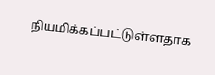நியமிக்கப்பட்டுள்ளதாக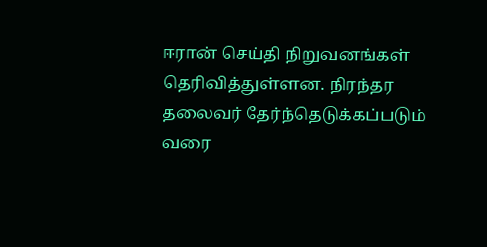ஈரான் செய்தி நிறுவனங்கள் தெரிவித்துள்ளன. நிரந்தர தலைவர் தேர்ந்தெடுக்கப்படும் வரை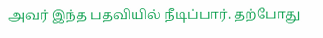அவர் இந்த பதவியில் நீடிப்பார். தற்போது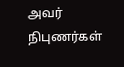அவர் நிபுணர்கள்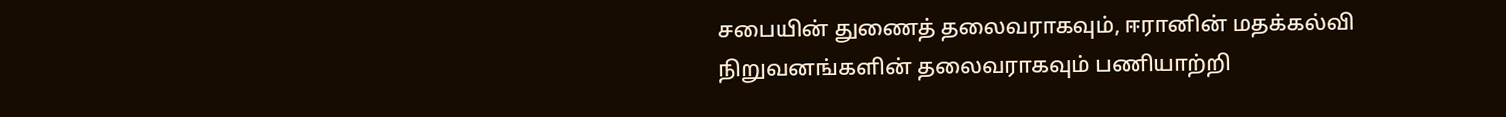சபையின் துணைத் தலைவராகவும், ஈரானின் மதக்கல்வி நிறுவனங்களின் தலைவராகவும் பணியாற்றி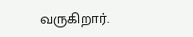வருகிறார்.